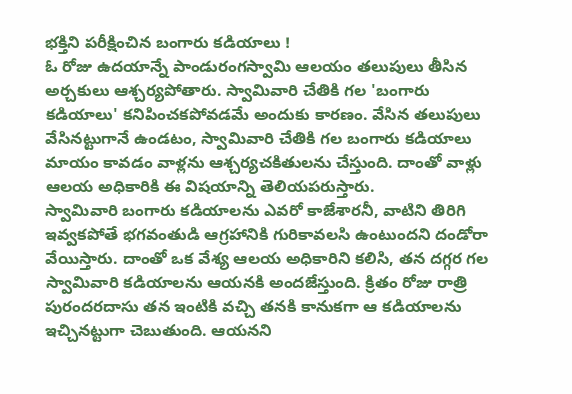భక్తిని పరీక్షించిన బంగారు కడియాలు !
ఓ రోజు ఉదయాన్నే పాండురంగస్వామి ఆలయం తలుపులు తీసిన అర్చకులు ఆశ్చర్యపోతారు. స్వామివారి చేతికి గల 'బంగారు కడియాలు' కనిపించకపోవడమే అందుకు కారణం. వేసిన తలుపులు వేసినట్టుగానే ఉండటం, స్వామివారి చేతికి గల బంగారు కడియాలు మాయం కావడం వాళ్లను ఆశ్చర్యచకితులను చేస్తుంది. దాంతో వాళ్లు ఆలయ అధికారికి ఈ విషయాన్ని తెలియపరుస్తారు.
స్వామివారి బంగారు కడియాలను ఎవరో కాజేశారనీ, వాటిని తిరిగి ఇవ్వకపోతే భగవంతుడి ఆగ్రహానికి గురికావలసి ఉంటుందని దండోరా వేయిస్తారు. దాంతో ఒక వేశ్య ఆలయ అధికారిని కలిసి, తన దగ్గర గల స్వామివారి కడియాలను ఆయనకి అందజేస్తుంది. క్రితం రోజు రాత్రి పురందరదాసు తన ఇంటికి వచ్చి తనకి కానుకగా ఆ కడియాలను ఇచ్చినట్టుగా చెబుతుంది. ఆయనని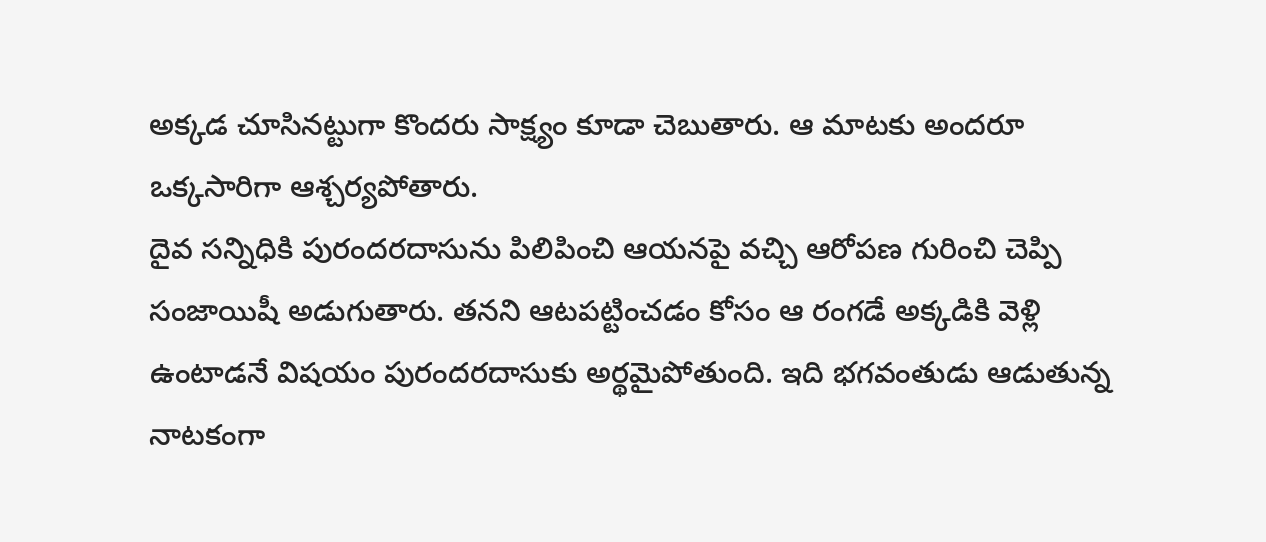అక్కడ చూసినట్టుగా కొందరు సాక్ష్యం కూడా చెబుతారు. ఆ మాటకు అందరూ ఒక్కసారిగా ఆశ్చర్యపోతారు.
దైవ సన్నిధికి పురందరదాసును పిలిపించి ఆయనపై వచ్చి ఆరోపణ గురించి చెప్పి సంజాయిషీ అడుగుతారు. తనని ఆటపట్టించడం కోసం ఆ రంగడే అక్కడికి వెళ్లి ఉంటాడనే విషయం పురందరదాసుకు అర్థమైపోతుంది. ఇది భగవంతుడు ఆడుతున్న నాటకంగా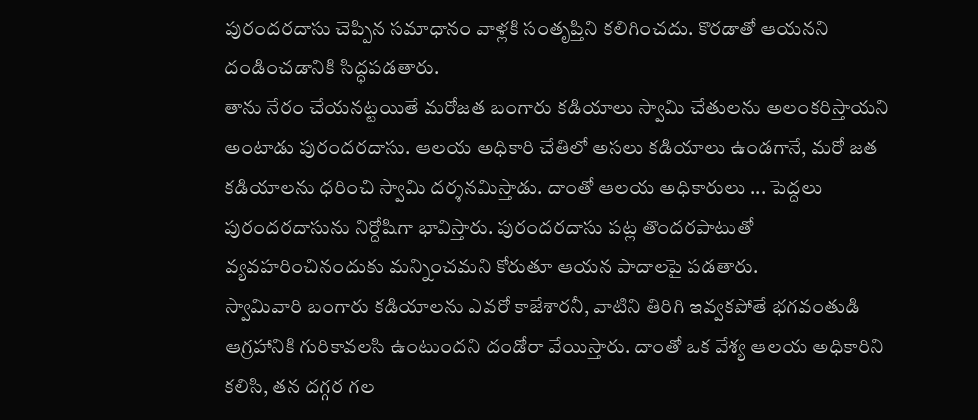పురందరదాసు చెప్పిన సమాధానం వాళ్లకి సంతృప్తిని కలిగించదు. కొరడాతో ఆయనని దండించడానికి సిద్ధపడతారు.
తాను నేరం చేయనట్టయితే మరోజత బంగారు కడియాలు స్వామి చేతులను అలంకరిస్తాయని అంటాడు పురందరదాసు. ఆలయ అధికారి చేతిలో అసలు కడియాలు ఉండగానే, మరో జత కడియాలను ధరించి స్వామి దర్శనమిస్తాడు. దాంతో ఆలయ అధికారులు ... పెద్దలు పురందరదాసును నిర్దోషిగా భావిస్తారు. పురందరదాసు పట్ల తొందరపాటుతో వ్యవహరించినందుకు మన్నించమని కోరుతూ ఆయన పాదాలపై పడతారు.
స్వామివారి బంగారు కడియాలను ఎవరో కాజేశారనీ, వాటిని తిరిగి ఇవ్వకపోతే భగవంతుడి ఆగ్రహానికి గురికావలసి ఉంటుందని దండోరా వేయిస్తారు. దాంతో ఒక వేశ్య ఆలయ అధికారిని కలిసి, తన దగ్గర గల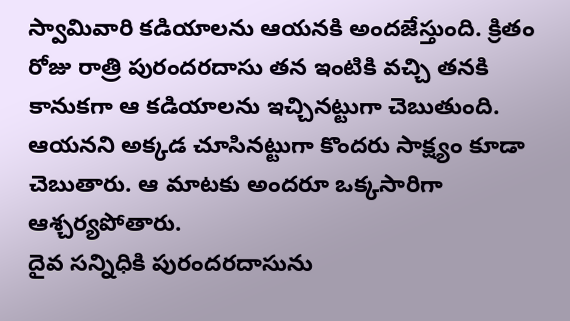స్వామివారి కడియాలను ఆయనకి అందజేస్తుంది. క్రితం రోజు రాత్రి పురందరదాసు తన ఇంటికి వచ్చి తనకి కానుకగా ఆ కడియాలను ఇచ్చినట్టుగా చెబుతుంది. ఆయనని అక్కడ చూసినట్టుగా కొందరు సాక్ష్యం కూడా చెబుతారు. ఆ మాటకు అందరూ ఒక్కసారిగా ఆశ్చర్యపోతారు.
దైవ సన్నిధికి పురందరదాసును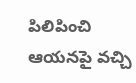పిలిపించి ఆయనపై వచ్చి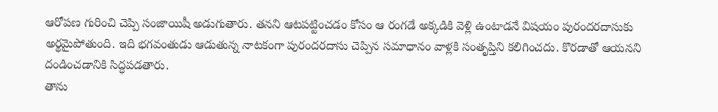ఆరోపణ గురించి చెప్పి సంజాయిషీ అడుగుతారు. తనని ఆటపట్టించడం కోసం ఆ రంగడే అక్కడికి వెళ్లి ఉంటాడనే విషయం పురందరదాసుకు అర్థమైపోతుంది. ఇది భగవంతుడు ఆడుతున్న నాటకంగా పురందరదాసు చెప్పిన సమాధానం వాళ్లకి సంతృప్తిని కలిగించదు. కొరడాతో ఆయనని దండించడానికి సిద్ధపడతారు.
తాను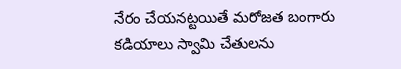నేరం చేయనట్టయితే మరోజత బంగారు కడియాలు స్వామి చేతులను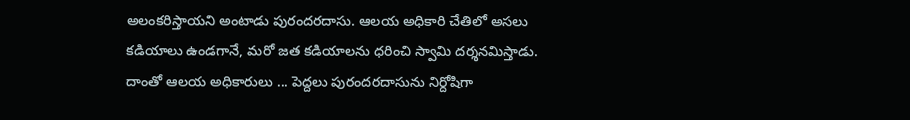అలంకరిస్తాయని అంటాడు పురందరదాసు. ఆలయ అధికారి చేతిలో అసలు కడియాలు ఉండగానే, మరో జత కడియాలను ధరించి స్వామి దర్శనమిస్తాడు. దాంతో ఆలయ అధికారులు ... పెద్దలు పురందరదాసును నిర్దోషిగా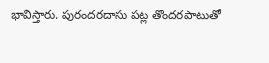భావిస్తారు. పురందరదాసు పట్ల తొందరపాటుతో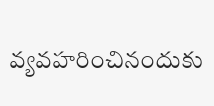వ్యవహరించినందుకు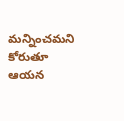మన్నించమని కోరుతూ ఆయన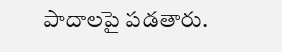పాదాలపై పడతారు.